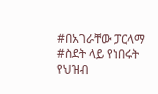#በአገራቸው ፓርላማ #ስደት ላይ የነበሩት የህዝብ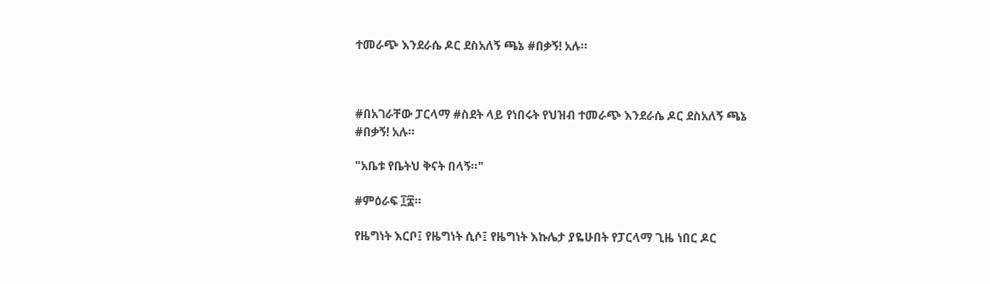ተመራጭ እንደራሴ ዶር ደስአለኝ ጫኔ #በቃኝ! አሉ።



#በአገራቸው ፓርላማ #ስደት ላይ የነበሩት የህዝብ ተመራጭ እንደራሴ ዶር ደስአለኝ ጫኔ #በቃኝ! አሉ።

"አቤቱ የቤትህ ቅናት በላኝ።"

#ምዕራፍ ፲፰።

የዜግነት እርቦ፤ የዜግነት ሲሶ፤ የዜግነት እኩሌታ ያዬሁበት የፓርላማ ጊዜ ነበር ዶር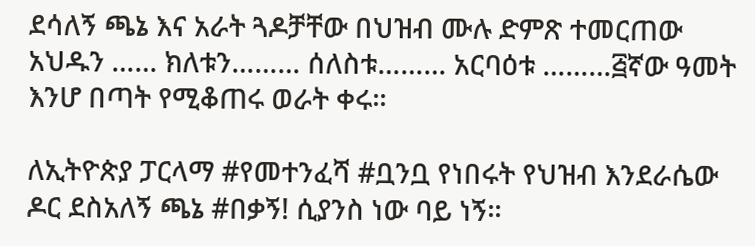ደሳለኝ ጫኔ እና አራት ጓዶቻቸው በህዝብ ሙሉ ድምጽ ተመርጠው አህዱን …… ክለቱን……… ሰለስቱ……… አርባዕቱ ………፭ኛው ዓመት እንሆ በጣት የሚቆጠሩ ወራት ቀሩ።

ለኢትዮጵያ ፓርላማ #የመተንፈሻ #ቧንቧ የነበሩት የህዝብ እንደራሴው ዶር ደስአለኝ ጫኔ #በቃኝ! ሲያንስ ነው ባይ ነኝ።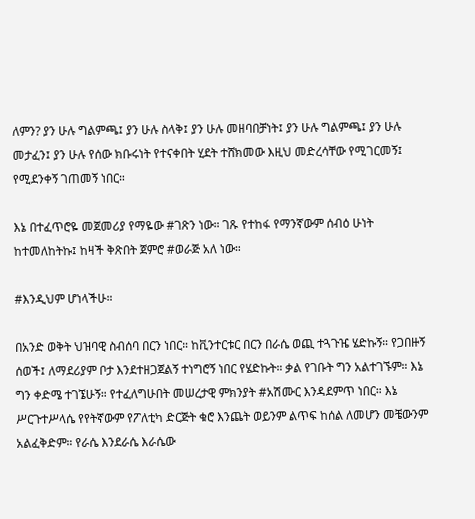ለምን? ያን ሁሉ ግልምጫ፤ ያን ሁሉ ስላቅ፤ ያን ሁሉ መዘባበቻነት፤ ያን ሁሉ ግልምጫ፤ ያን ሁሉ መታፈን፤ ያን ሁሉ የሰው ክቡሩነት የተናቀበት ሂደት ተሸክመው እዚህ መድረሳቸው የሚገርመኝ፤ የሚደንቀኝ ገጠመኝ ነበር።

እኔ በተፈጥሮዬ መጀመሪያ የማዬው #ገጽን ነው። ገጹ የተከፋ የማንኛውም ሰብዕ ሁነት ከተመለከትኩ፤ ከዛች ቅጽበት ጀምሮ #ወራጅ አለ ነው።

#እንዲህም ሆነላችሁ።

በአንድ ወቅት ህዝባዊ ስብሰባ በርን ነበር። ከቪንተርቱር በርን በራሴ ወጪ ተጓጉዤ ሄድኩኝ። የጋበዙኝ ሰወች፤ ለማደሪያም ቦታ እንደተዘጋጀልኝ ተነግሮኝ ነበር የሄድኩት። ቃል የገቡት ግን አልተገኙም። እኔ ግን ቀድሜ ተገኜሁኝ። የተፈለግሁበት መሠረታዊ ምክንያት #አሽሙር እንዳደምጥ ነበር። እኔ ሥርጉተሥላሴ የየትኛውም የፖለቲካ ድርጅት ቁሮ እንጨት ወይንም ልጥፍ ከሰል ለመሆን መቼውንም አልፈቅድም። የራሴ እንደራሴ እራሴው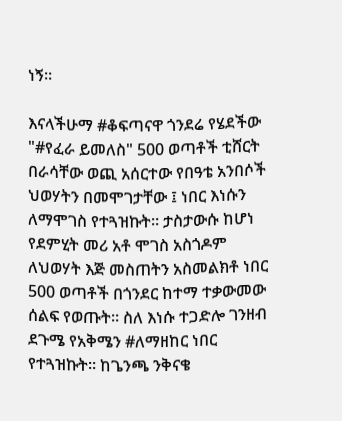ነኝ።

እናላችሁማ #ቆፍጣናዋ ጎንደሬ የሄደችው "#የፈራ ይመለስ" 500 ወጣቶች ቲሸርት በራሳቸው ወጪ አሰርተው የበዓቴ አንበሶች ህወሃትን በመሞገታቸው ፤ ነበር እነሱን ለማሞገስ የተጓዝኩት። ታስታውሱ ከሆነ የደምሂት መሪ አቶ ሞገስ አስጎዶም ለህወሃት እጅ መስጠትን አስመልክቶ ነበር 500 ወጣቶች በጎንደር ከተማ ተቃውመው ሰልፍ የወጡት። ስለ እነሱ ተጋድሎ ገንዘብ ደጉሜ የአቅሜን #ለማዘከር ነበር የተጓዝኩት። ከጌንጫ ንቅናቄ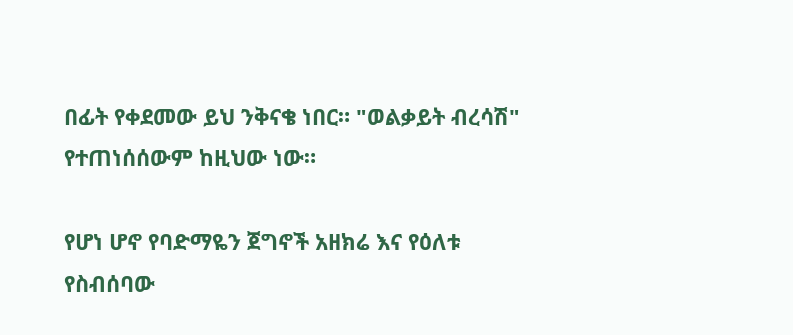በፊት የቀደመው ይህ ንቅናቄ ነበር። "ወልቃይት ብረሳሽ" የተጠነሰሰውም ከዚህው ነው።

የሆነ ሆኖ የባድማዬን ጀግኖች አዘክሬ እና የዕለቱ የስብሰባው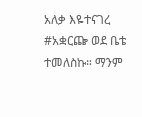አለቃ እዬተናገረ #አቋርጬ ወደ ቤቴ ተመለስኩ። ማንም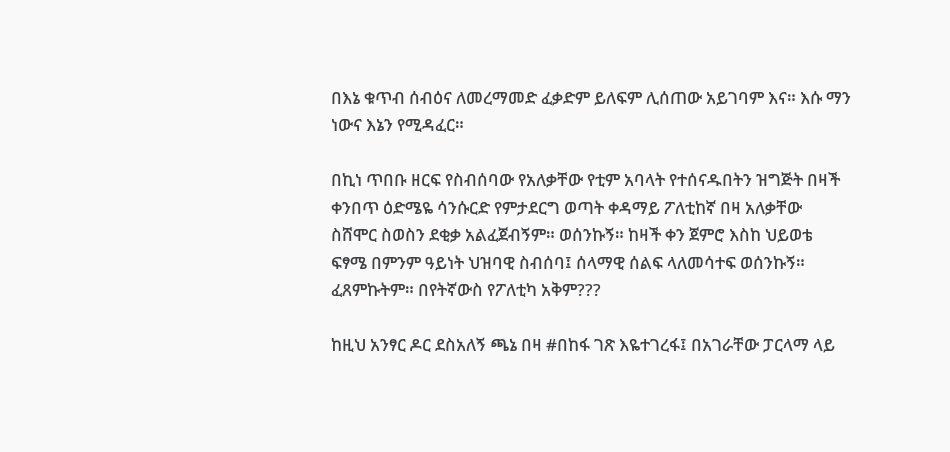በእኔ ቁጥብ ሰብዕና ለመረማመድ ፈቃድም ይለፍም ሊሰጠው አይገባም እና። እሱ ማን ነውና እኔን የሚዳፈር።

በኪነ ጥበቡ ዘርፍ የስብሰባው የአለቃቸው የቲም አባላት የተሰናዱበትን ዝግጅት በዛች ቀንበጥ ዕድሜዬ ሳንሱርድ የምታደርግ ወጣት ቀዳማይ ፖለቲከኛ በዛ አለቃቸው ስሸሞር ስወስን ደቂቃ አልፈጀብኝም። ወሰንኩኝ። ከዛች ቀን ጀምሮ እስከ ህይወቴ ፍፃሜ በምንም ዓይነት ህዝባዊ ስብሰባ፤ ሰላማዊ ሰልፍ ላለመሳተፍ ወሰንኩኝ። ፈጸምኩትም። በየትኛውስ የፖለቲካ አቅም???

ከዚህ አንፃር ዶር ደስአለኝ ጫኔ በዛ #በከፋ ገጽ እዬተገረፋ፤ በአገራቸው ፓርላማ ላይ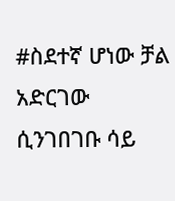#ስደተኛ ሆነው ቻል አድርገው ሲንገበገቡ ሳይ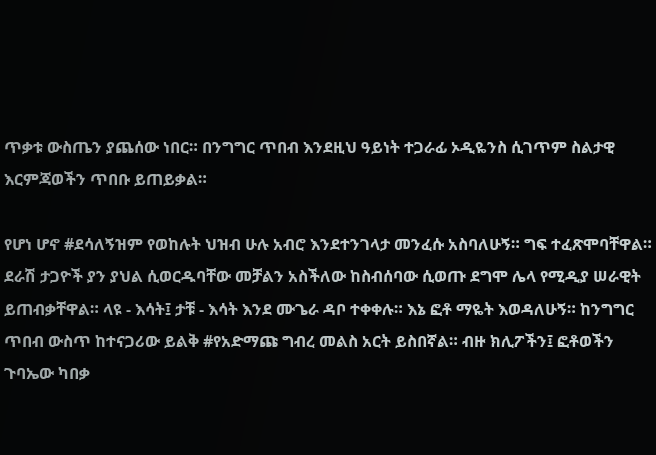ጥቃቱ ውስጤን ያጨሰው ነበር። በንግግር ጥበብ እንደዚህ ዓይነት ተጋራፊ ኦዲዬንስ ሲገጥም ስልታዊ እርምጃወችን ጥበቡ ይጠይቃል።

የሆነ ሆኖ #ደሳለኝዝም የወከሉት ህዝብ ሁሉ አብሮ እንደተንገላታ መንፈሱ አስባለሁኝ። ግፍ ተፈጽሞባቸዋል። ደራሽ ታጋዮች ያን ያህል ሲወርዱባቸው መቻልን አስችለው ከስብሰባው ሲወጡ ደግሞ ሌላ የሚዲያ ሠራዊት ይጠብቃቸዋል። ላዩ - እሳት፤ ታቹ - እሳት እንደ ሙጌራ ዳቦ ተቀቀሉ። እኔ ፎቶ ማዬት እወዳለሁኝ። ከንግግር ጥበብ ውስጥ ከተናጋሪው ይልቅ #የአድማጩ ግብረ መልስ አርት ይስበኛል። ብዙ ክሊፖችን፤ ፎቶወችን ጉባኤው ካበቃ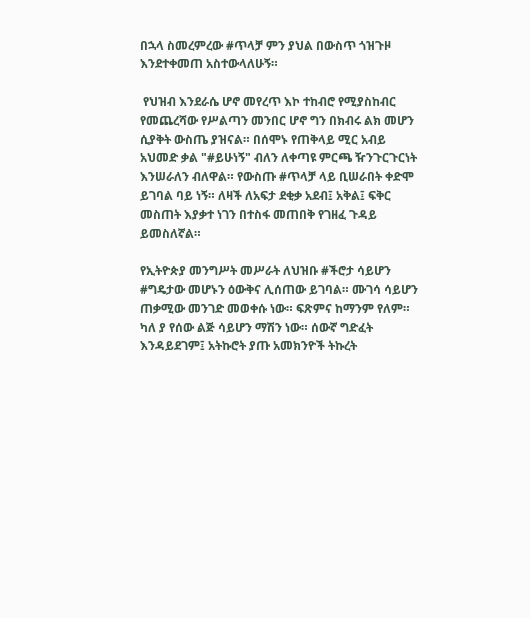በኋላ ስመረምረው #ጥላቻ ምን ያህል በውስጥ ጎዝጉዞ እንደተቀመጠ አስተውላለሁኝ።

 የህዝብ እንደራሴ ሆኖ መየረጥ እኮ ተከብሮ የሚያስከብር የመጨረሻው የሥልጣን መንበር ሆኖ ግን በክብሩ ልክ መሆን ሲያቅት ውስጤ ያዝናል። በሰሞኑ የጠቅላይ ሚር አብይ አህመድ ቃል "#ይሁነኝ" ብለን ለቀጣዩ ምርጫ ዥንጉርጉርነት እንሠራለን ብለዋል። የውስጡ #ጥላቻ ላይ ቢሠራበት ቀድሞ ይገባል ባይ ነኝ። ለዛች ለአፍታ ደቂቃ አደብ፤ አቅል፤ ፍቅር መስጠት እያቃተ ነገን በተስፋ መጠበቅ የገዘፈ ጉዳይ ይመስለኛል።

የኢትዮጵያ መንግሥት መሥራት ለህዝቡ #ችሮታ ሳይሆን #ግዴታው መሆኑን ዕውቅና ሊሰጠው ይገባል። ሙገሳ ሳይሆን ጠቃሚው መንገድ መወቀሱ ነው። ፍጽምና ከማንም የለም። ካለ ያ የሰው ልጅ ሳይሆን ማሽን ነው። ሰውኛ ግድፈት እንዳይደገም፤ አትኩሮት ያጡ አመክንዮች ትኩረት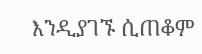እንዲያገኙ ሲጠቆም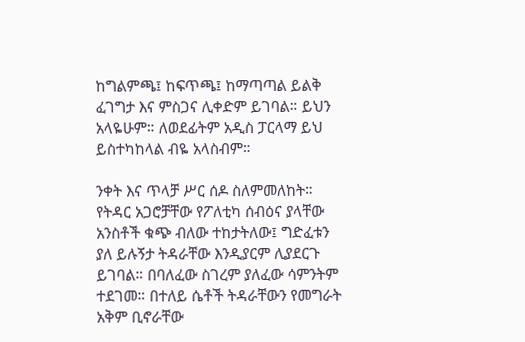ከግልምጫ፤ ከፍጥጫ፤ ከማጣጣል ይልቅ ፈገግታ እና ምስጋና ሊቀድም ይገባል። ይህን አላዬሁም። ለወደፊትም አዲስ ፓርላማ ይህ ይስተካከላል ብዬ አላስብም።

ንቀት እና ጥላቻ ሥር ሰዶ ስለምመለከት። የትዳር አጋሮቻቸው የፖለቲካ ሰብዕና ያላቸው አንስቶች ቁጭ ብለው ተከታትለው፤ ግድፈቱን ያለ ይሉኝታ ትዳራቸው እንዲያርም ሊያደርጉ ይገባል። በባለፈው ስገረም ያለፈው ሳምንትም ተደገመ። በተለይ ሴቶች ትዳራቸውን የመግራት አቅም ቢኖራቸው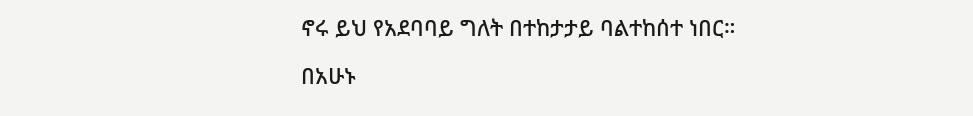ኖሩ ይህ የአደባባይ ግለት በተከታታይ ባልተከሰተ ነበር።

በአሁኑ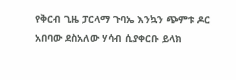የቅርብ ጊዜ ፓርላማ ጉባኤ እንኳን ጭምቱ ዶር አበባው ደስአለው ሃሳብ ሲያቀርቡ ይላክ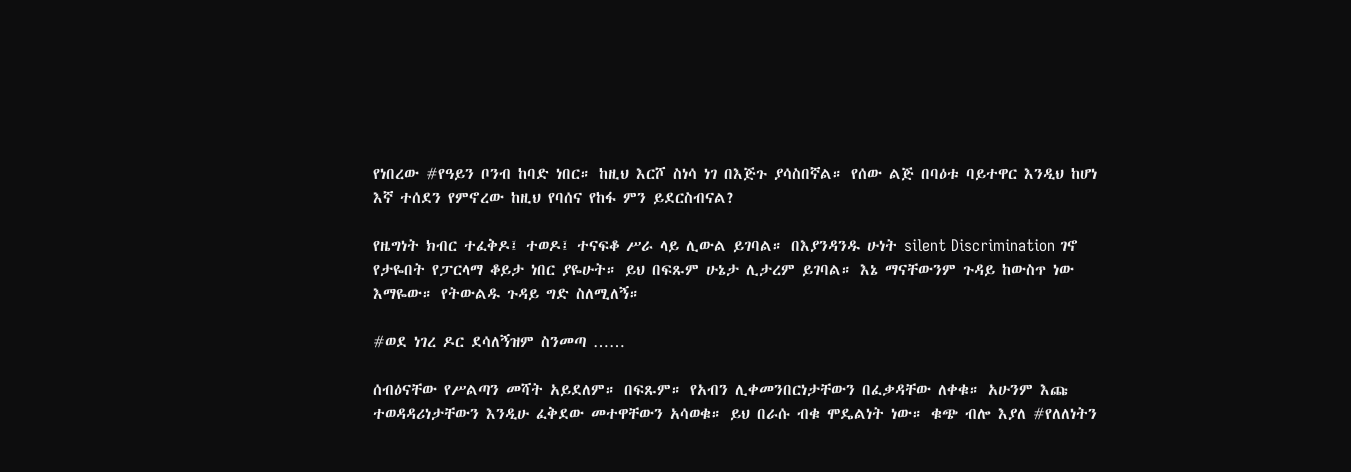የነበረው #የዓይን ቦንብ ከባድ ነበር። ከዚህ እርሾ ስነሳ ነገ በእጅጉ ያሳስበኛል። የሰው ልጅ በባዕቱ ባይተዋር እንዲህ ከሆነ እኛ ተሰደን የምኖረው ከዚህ የባሰና የከፋ ምን ይደርስብናል?

የዜግነት ክብር ተፈቅዶ፤ ተወዶ፤ ተናፍቆ ሥራ ላይ ሊውል ይገባል። በእያንዳንዱ ሁነት silent Discrimination ገኖ የታዬበት የፓርላማ ቆይታ ነበር ያዬሁት። ይህ በፍጹም ሁኔታ ሊታረም ይገባል። እኔ ማናቸውንም ጉዳይ ከውስጥ ነው እማዬው። የትውልዱ ጉዳይ ግድ ስለሚለኝ።

#ወደ ነገረ ዶር ደሳለኝዝም ስንመጣ ……

ሰብዕናቸው የሥልጣን መሻት አይደለም። በፍጹም። የአብን ሊቀመንበርነታቸውን በፈቃዳቸው ለቀቁ። አሁንም እጩ ተወዳዳሪነታቸውን እንዲሁ ፈቅደው መተዋቸውን አሳወቁ። ይህ በራሱ ብቁ ሞዴልነት ነው። ቁጭ ብሎ እያለ #የለለነትን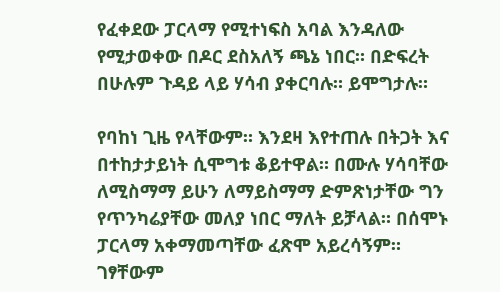የፈቀደው ፓርላማ የሚተነፍስ አባል እንዳለው የሚታወቀው በዶር ደስአለኝ ጫኔ ነበር። በድፍረት በሁሉም ጉዳይ ላይ ሃሳብ ያቀርባሉ። ይሞግታሉ።

የባከነ ጊዜ የላቸውም። እንደዛ እየተጠሉ በትጋት እና በተከታታይነት ሲሞግቱ ቆይተዋል። በሙሉ ሃሳባቸው ለሚስማማ ይሁን ለማይስማማ ድምጽነታቸው ግን የጥንካሬያቸው መለያ ነበር ማለት ይቻላል። በሰሞኑ ፓርላማ አቀማመጣቸው ፈጽሞ አይረሳኝም። ገፃቸውም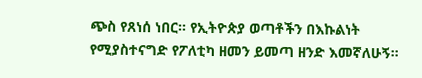ጭስ የጸነሰ ነበር። የኢትዮጵያ ወጣቶችን በእኩልነት የሚያስተናግድ የፖለቲካ ዘመን ይመጣ ዘንድ እመኛለሁኝ።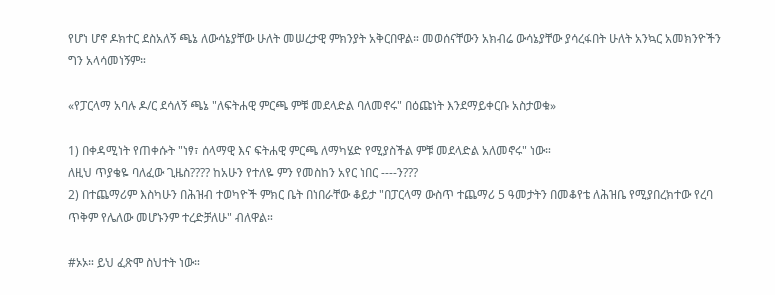የሆነ ሆኖ ዶክተር ደስአለኝ ጫኔ ለውሳኔያቸው ሁለት መሠረታዊ ምክንያት አቅርበዋል። መወሰናቸውን አክብሬ ውሳኔያቸው ያሳረፋበት ሁለት አንኳር አመክንዮችን ግን አላሳመነኝም።

«የፓርላማ አባሉ ዶ/ር ደሳለኝ ጫኔ "ለፍትሐዊ ምርጫ ምቹ መደላድል ባለመኖሩ" በዕጩነት እንደማይቀርቡ አስታወቁ»

1) በቀዳሚነት የጠቀሱት "ነፃ፣ ሰላማዊ እና ፍትሐዊ ምርጫ ለማካሄድ የሚያስችል ምቹ መደላድል አለመኖሩ" ነው።
ለዚህ ጥያቄዬ ባለፈው ጊዜስ???? ከአሁን የተለዬ ምን የመስከን አየር ነበር ----ን???
2) በተጨማሪም እስካሁን በሕዝብ ተወካዮች ምክር ቤት በነበራቸው ቆይታ "በፓርላማ ውስጥ ተጨማሪ 5 ዓመታትን በመቆየቴ ለሕዝቤ የሚያበረክተው የረባ ጥቅም የሌለው መሆኑንም ተረድቻለሁ" ብለዋል።

#ኦኦ። ይህ ፈጽሞ ስህተት ነው።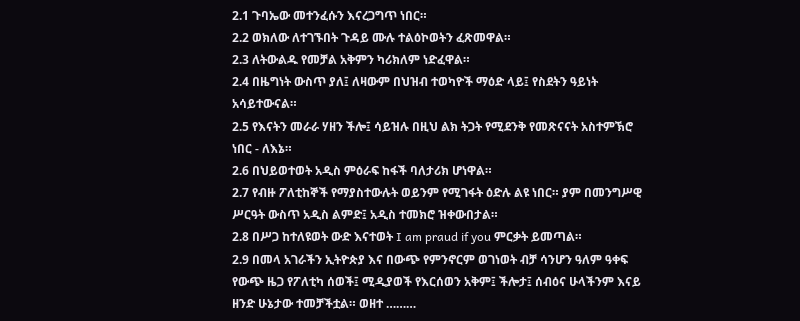2.1 ጉባኤው መተንፈሱን እናረጋግጥ ነበር።
2.2 ወክለው ለተገኙበት ጉዳይ ሙሉ ተልዕኮወትን ፈጽመዋል።
2.3 ለትውልዱ የመቻል አቅምን ካሪክለም ነድፈዋል።
2.4 በዜግነት ውስጥ ያለ፤ ለዛውም በህዝብ ተወካዮች ማዕድ ላይ፤ የስደትን ዓይነት አሳይተውናል።
2.5 የእናትን መራራ ሃዘን ችሎ፤ ሳይዝሉ በዚህ ልክ ትጋት የሚደንቅ የመጽናናት አስተምኽሮ ነበር - ለእኔ።
2.6 በህይወተወት አዲስ ምዕራፍ ከፋች ባለታሪክ ሆነዋል።
2.7 የብዙ ፖለቲከኞች የማያስተውሉት ወይንም የሚገፋት ዕድሉ ልዩ ነበር። ያም በመንግሥዊ ሥርዓት ውስጥ አዲስ ልምድ፤ አዲስ ተመክሮ ዝቀውበታል።
2.8 በሥጋ ከተለዩወት ውድ እናተወት I am praud if you ምርቃት ይመጣል።
2.9 በመላ አገራችን ኢትዮጵያ እና በውጭ የምንኖርም ወገነወት ብቻ ሳንሆን ዓለም ዓቀፍ የውጭ ዜጋ የፖለቲካ ሰወች፤ ሚዲያወች የእርሰወን አቅም፤ ችሎታ፤ ሰብዕና ሁላችንም እናይ ዘንድ ሁኔታው ተመቻችቷል። ወዘተ ………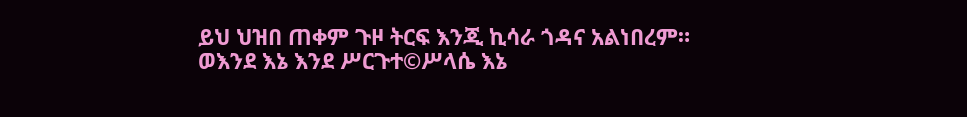ይህ ህዝበ ጠቀም ጉዞ ትርፍ እንጂ ኪሳራ ጎዳና አልነበረም። ወእንደ እኔ እንደ ሥርጉተ©ሥላሴ እኔ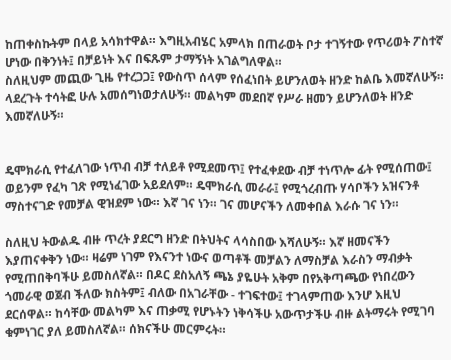ከጠቀስኩትም በላይ አሳክተዋል። እግዚአብሄር አምላክ በጠራወት ቦታ ተገኝተው የጥሪወት ፖስተኛ ሆነው በቅንነት፤ በቻይነት እና በፍጹም ታማኝነት አገልግለዋል።
ስለዚህም መጪው ጊዜ የተረጋጋ፤ የውስጥ ሰላም የሰፈነበት ይሆንለወት ዘንድ ከልቤ እመኛለሁኝ። ላደረጉት ተሳትፎ ሁሉ አመሰግነወታለሁኝ። መልካም መደበኛ የሥራ ዘመን ይሆንለወት ዘንድ እመኛለሁኝ።


ዴሞክራሲ የተፈለገው ነጥብ ብቻ ተለይቶ የሚደመጥ፤ የተፈቀደው ብቻ ተነጥሎ ፊት የሚሰጠው፤ ወይንም የፈካ ገጽ የሚነፈገው አይደለም። ዴሞክራሲ መራራ፤ የሚጎረብጡ ሃሳቦችን አዝናንቶ ማስተናገድ የመቻል ዊዝደም ነው። እኛ ገና ነን። ገና መሆናችን ለመቀበል እራሱ ገና ነን።

ስለዚህ ትውልዱ ብዙ ጥረት ያደርግ ዘንድ በትህትና ላሳስበው እሻለሁኝ። እኛ ዘመናችን እያጠናቀቅን ነው። ዛሬም ነገም የእናንተ ነውና ወጣቶች መቻልን ለማስቻል እራስን ማብቃት የሚጠበቅባችሁ ይመስለኛል። በዶር ደስአለኝ ጫኔ ያዬሁት አቅም በየአቅጣጫው የነበረውን ጎመራዊ ወጀብ ችለው ክስትም፤ ብለው በአገራቸው - ተገፍተው፤ ተገላምጠው እንሆ እዚህ ደርሰዋል። ከሳቸው መልካም እና ጠቃሚ የሆኑትን ነቅሳችሁ አውጥታችሁ ብዙ ልትማሩት የሚገባ ቁምነገር ያለ ይመስለኛል። ሰክናችሁ መርምሩት።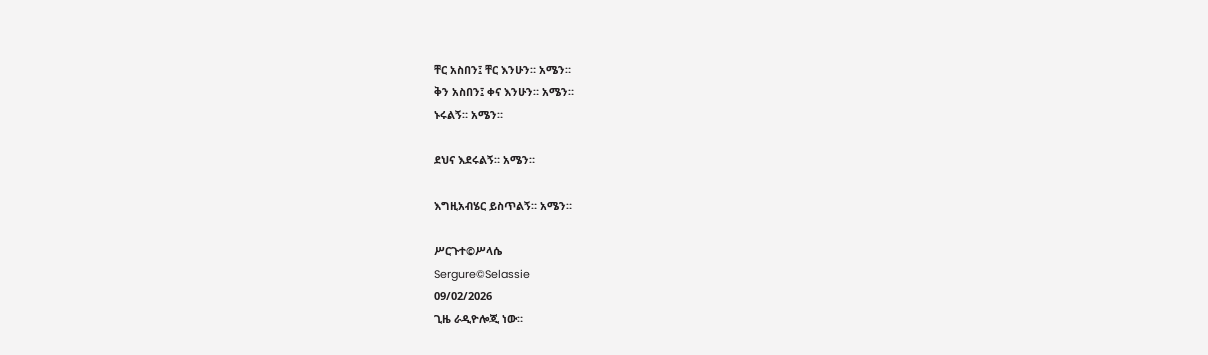ቸር አስበን፤ ቸር እንሁን። አሜን።
ቅን አስበን፤ ቀና እንሁን። አሜን።
ኑሩልኝ። አሜን።

ደህና እደሩልኝ። አሜን።

እግዚአብሄር ይስጥልኝ። አሜን።

ሥርጉተ©ሥላሴ
Sergure©Selassie
09/02/2026
ጊዜ ራዲዮሎጂ ነው።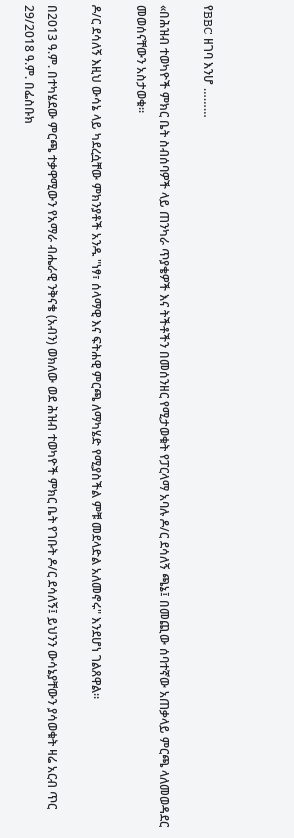የBBC ዘገባ እንሆ ………

«በሕዝብ ተወካዮች ምክር ቤት ስብሰባዎች ላይ ጠንካራ ጥያቄዎች እና ትችቶችን በመሰንዘር የሚታወቁት የፓርላማ አባሉ ዶ/ር ደሳለኝ ጫኔ፤ በመጪው ሰባተኛው አጠቃላይ ምርጫ ላለመወዳደር መወሰናቸውን አስታወቁ።

ዶ/ር ደሳለኝ እዚህ ውሳኔ ላይ ካደረሷቸው ምክንያቶች አንዱ "ነፃ፣ ሰላማዊ እና ፍትሐዊ ምርጫ ለማካሄድ የሚያስችል ምቹ መደላድል አለመኖሩ" እንደሆነ ገልጸዋል።

በ2013 ዓ.ም. በተካሄደው ምርጫ ተቃዋሚውን የአማራ ብሔራዊ ንቅናቄ (አብን) ወክለው ወደ ሕዝብ ተወካዮች ምክር ቤት የገቡት ዶ/ር ደሳለኝ፤ ይህንን ውሳኔያቸውን ያሳወቁት ዛሬ አርብ ጥር 29/2018 ዓ.ም. በፌስቡክ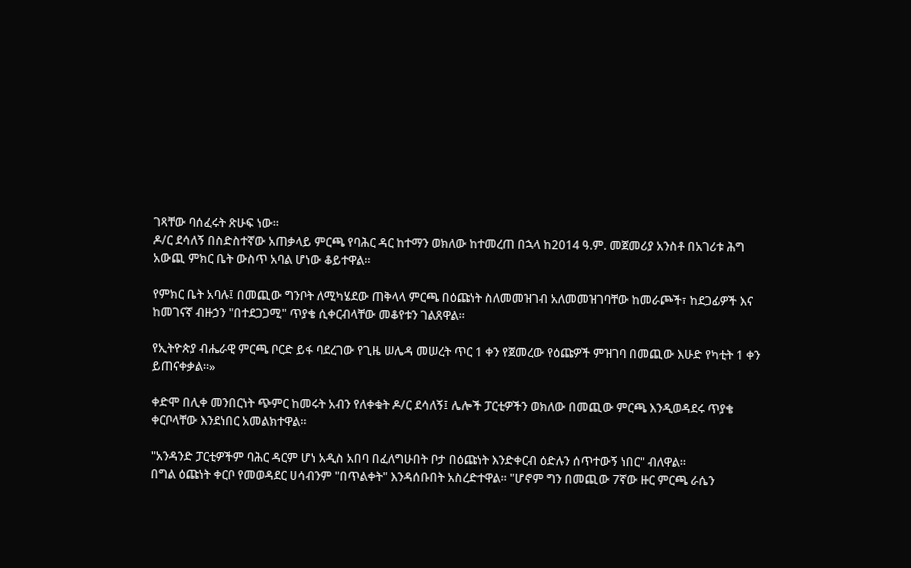ገጻቸው ባሰፈሩት ጽሁፍ ነው።
ዶ/ር ደሳለኝ በስድስተኛው አጠቃላይ ምርጫ የባሕር ዳር ከተማን ወክለው ከተመረጠ በኋላ ከ2014 ዓ.ም. መጀመሪያ አንስቶ በአገሪቱ ሕግ አውጪ ምክር ቤት ውስጥ አባል ሆነው ቆይተዋል።

የምክር ቤት አባሉ፤ በመጪው ግንቦት ለሚካሄደው ጠቅላላ ምርጫ በዕጩነት ስለመመዝገብ አለመመዝገባቸው ከመራጮች፣ ከደጋፊዎች እና ከመገናኛ ብዙኃን "በተደጋጋሚ" ጥያቄ ሲቀርብላቸው መቆየቱን ገልጸዋል።

የኢትዮጵያ ብሔራዊ ምርጫ ቦርድ ይፋ ባደረገው የጊዜ ሠሌዳ መሠረት ጥር 1 ቀን የጀመረው የዕጩዎች ምዝገባ በመጪው እሁድ የካቲት 1 ቀን ይጠናቀቃል።»

ቀድሞ በሊቀ መንበርነት ጭምር ከመሩት አብን የለቀቁት ዶ/ር ደሳለኝ፤ ሌሎች ፓርቲዎችን ወክለው በመጪው ምርጫ እንዲወዳደሩ ጥያቄ ቀርቦላቸው እንደነበር አመልክተዋል።

"አንዳንድ ፓርቲዎችም ባሕር ዳርም ሆነ አዲስ አበባ በፈለግሁበት ቦታ በዕጩነት እንድቀርብ ዕድሉን ሰጥተውኝ ነበር" ብለዋል።
በግል ዕጩነት ቀርቦ የመወዳደር ሀሳብንም "በጥልቀት" እንዳሰቡበት አስረድተዋል። "ሆኖም ግን በመጪው 7ኛው ዙር ምርጫ ራሴን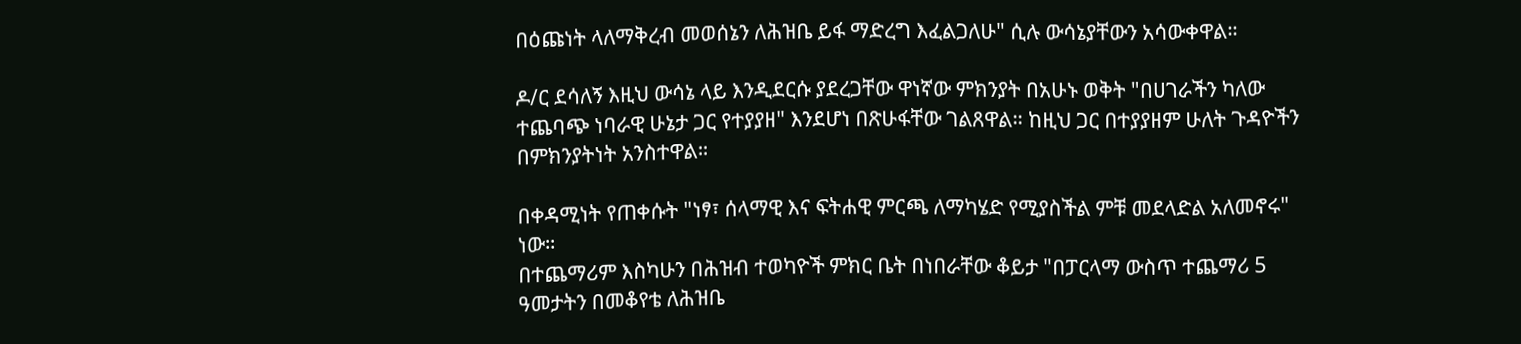በዕጩነት ላለማቅረብ መወሰኔን ለሕዝቤ ይፋ ማድረግ እፈልጋለሁ" ሲሉ ውሳኔያቸውን አሳውቀዋል።

ዶ/ር ደሳለኝ እዚህ ውሳኔ ላይ እንዲደርሱ ያደረጋቸው ዋነኛው ምክንያት በአሁኑ ወቅት "በሀገራችን ካለው ተጨባጭ ነባራዊ ሁኔታ ጋር የተያያዘ" እንደሆነ በጽሁፋቸው ገልጸዋል። ከዚህ ጋር በተያያዘም ሁለት ጉዳዮችን በምክንያትነት አንስተዋል።

በቀዳሚነት የጠቀሱት "ነፃ፣ ሰላማዊ እና ፍትሐዊ ምርጫ ለማካሄድ የሚያስችል ምቹ መደላድል አለመኖሩ" ነው።
በተጨማሪም እስካሁን በሕዝብ ተወካዮች ምክር ቤት በነበራቸው ቆይታ "በፓርላማ ውስጥ ተጨማሪ 5 ዓመታትን በመቆየቴ ለሕዝቤ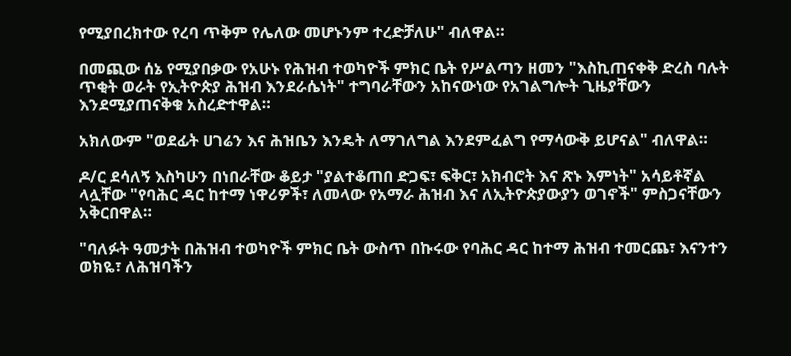የሚያበረክተው የረባ ጥቅም የሌለው መሆኑንም ተረድቻለሁ" ብለዋል።

በመጪው ሰኔ የሚያበቃው የአሁኑ የሕዝብ ተወካዮች ምክር ቤት የሥልጣን ዘመን "እስኪጠናቀቅ ድረስ ባሉት ጥቂት ወራት የኢትዮጵያ ሕዝብ እንደራሴነት" ተግባራቸውን አከናውነው የአገልግሎት ጊዜያቸውን እንደሚያጠናቅቁ አስረድተዋል።

አክለውም "ወደፊት ሀገሬን እና ሕዝቤን እንዴት ለማገለግል እንደምፈልግ የማሳውቅ ይሆናል" ብለዋል።

ዶ/ር ደሳለኝ እስካሁን በነበራቸው ቆይታ "ያልተቆጠበ ድጋፍ፣ ፍቅር፣ አክብሮት እና ጽኑ እምነት" አሳይቶኛል ላሏቸው "የባሕር ዳር ከተማ ነዋሪዎች፣ ለመላው የአማራ ሕዝብ እና ለኢትዮጵያውያን ወገኖች" ምስጋናቸውን አቅርበዋል።

"ባለፉት ዓመታት በሕዝብ ተወካዮች ምክር ቤት ውስጥ በኩሩው የባሕር ዳር ከተማ ሕዝብ ተመርጨ፣ እናንተን ወክዬ፣ ለሕዝባችን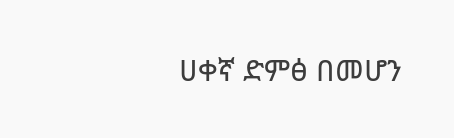ሀቀኛ ድምፅ በመሆን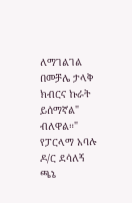ለማገልገል በመቻሌ ታላቅ ክብርና ኩራት ይሰማኛል" ብለዋል።"
የፓርላማ አባሉ ዶ/ር ደሳለኝ ጫኔ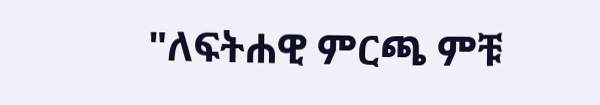"ለፍትሐዊ ምርጫ ምቹ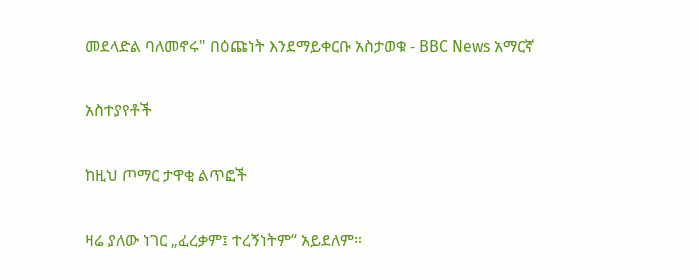መደላድል ባለመኖሩ" በዕጩነት እንደማይቀርቡ አስታወቁ - BBC News አማርኛ

አስተያየቶች

ከዚህ ጦማር ታዋቂ ልጥፎች

ዛሬ ያለው ነገር „ፈረቃም፤ ተረኝነትም“ አይደለም።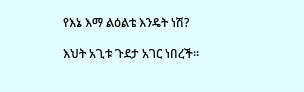የእኔ እማ ልዕልቴ እንዴት ነሽ?

እህት አጊቱ ጉደታ አገር ነበረች።